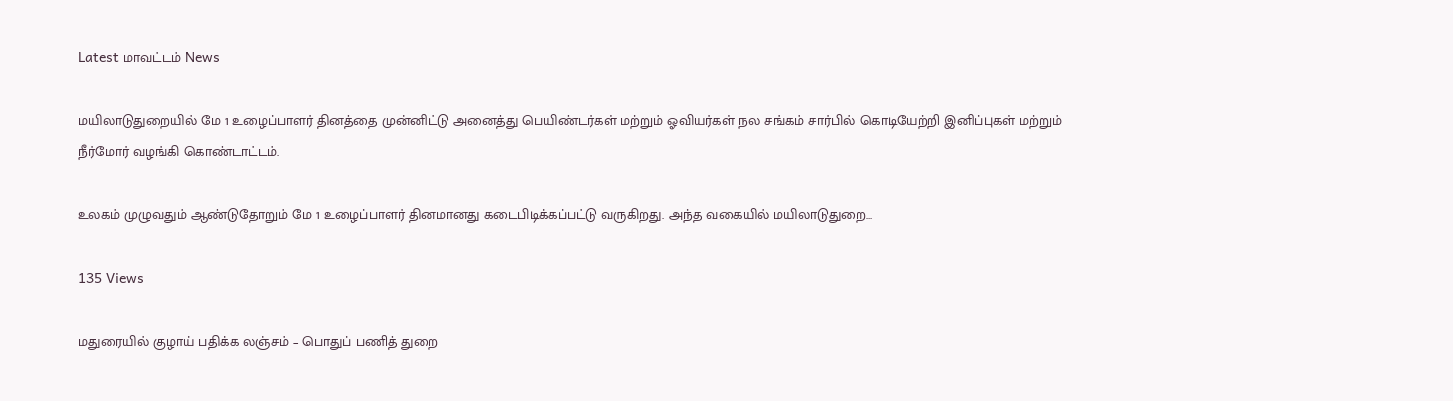Latest மாவட்டம் News

மயிலாடுதுறையில் மே 1 உழைப்பாளர் தினத்தை முன்னிட்டு அனைத்து பெயிண்டர்கள் மற்றும் ஓவியர்கள் நல சங்கம் சார்பில் கொடியேற்றி இனிப்புகள் மற்றும் நீர்மோர் வழங்கி கொண்டாட்டம்.

உலகம் முழுவதும் ஆண்டுதோறும் மே 1 உழைப்பாளர் தினமானது கடைபிடிக்கப்பட்டு வருகிறது. அந்த வகையில் மயிலாடுதுறை…

135 Views

மதுரையில் குழாய் பதிக்க லஞ்சம் – பொதுப் பணித் துறை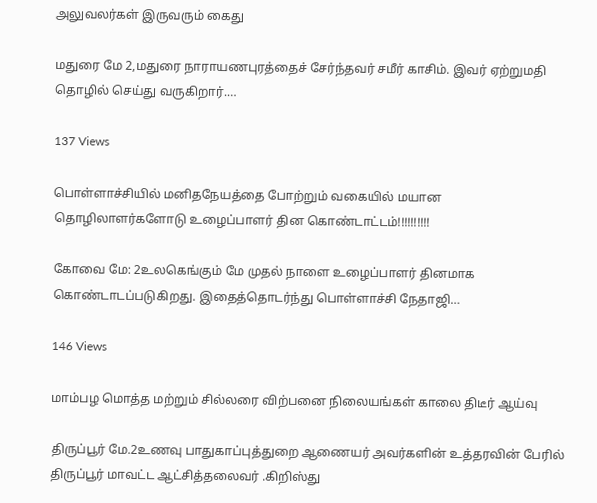அலுவலர்கள் இருவரும் கைது

மதுரை மே 2,மதுரை நாராயணபுரத்தைச் சேர்ந்தவர் சமீர் காசிம். இவர் ஏற்றுமதி தொழில் செய்து வருகிறார்.…

137 Views

பொள்ளாச்சியில் மனிதநேயத்தை போற்றும் வகையில் மயான தொழிலாளர்களோடு உழைப்பாளர் தின கொண்டாட்டம்!!!!!!!!!!

கோவை மே: 2உலகெங்கும் மே முதல் நாளை உழைப்பாளர் தினமாக கொண்டாடப்படுகிறது. இதைத்தொடர்ந்து பொள்ளாச்சி நேதாஜி…

146 Views

மாம்பழ மொத்த மற்றும் சில்லரை விற்பனை நிலையங்கள் காலை திடீர் ஆய்வு

திருப்பூர் மே.2உணவு பாதுகாப்புத்துறை ஆணையர் அவர்களின் உத்தரவின் பேரில் திருப்பூர் மாவட்ட ஆட்சித்தலைவர் .கிறிஸ்து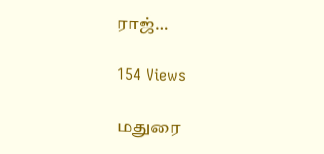ராஜ்…

154 Views

மதுரை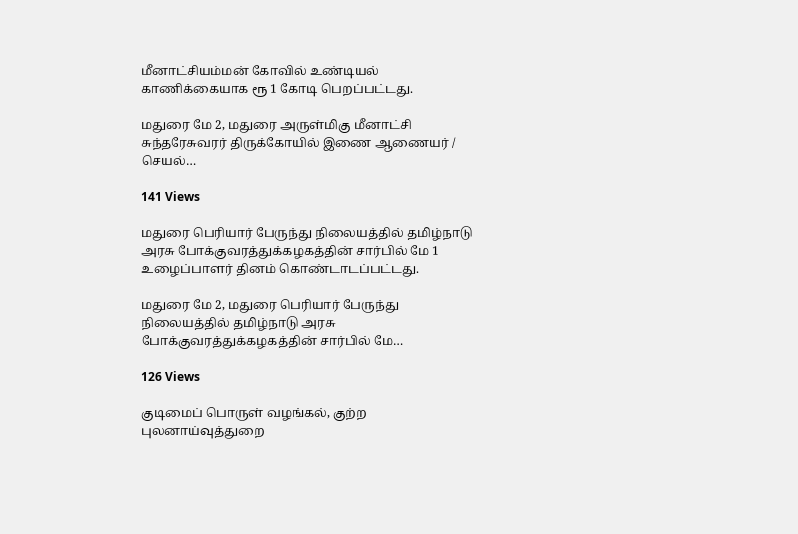மீனாட்சியம்மன் கோவில் உண்டியல் காணிக்கையாக ரூ 1 கோடி பெறப்பட்டது.

மதுரை மே 2, மதுரை அருள்மிகு மீனாட்சி சுந்தரேசுவரர் திருக்கோயில் இணை ஆணையர் / செயல்…

141 Views

மதுரை பெரியார் பேருந்து நிலையத்தில் தமிழ்நாடு அரசு போக்குவரத்துக்கழகத்தின் சார்பில் மே 1 உழைப்பாளர் தினம் கொண்டாடப்பட்டது.

மதுரை மே 2, மதுரை பெரியார் பேருந்து நிலையத்தில் தமிழ்நாடு அரசு போக்குவரத்துக்கழகத்தின் சார்பில் மே…

126 Views

குடிமைப் பொருள் வழங்கல், குற்ற புலனாய்வுத்துறை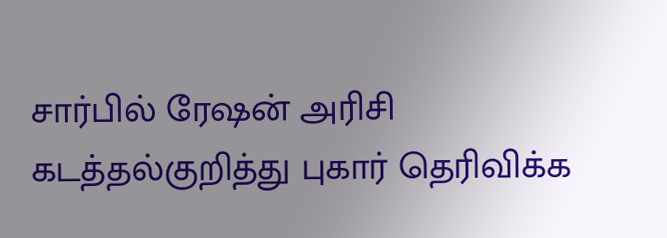சார்பில் ரேஷன் அரிசி கடத்தல்குறித்து புகார் தெரிவிக்க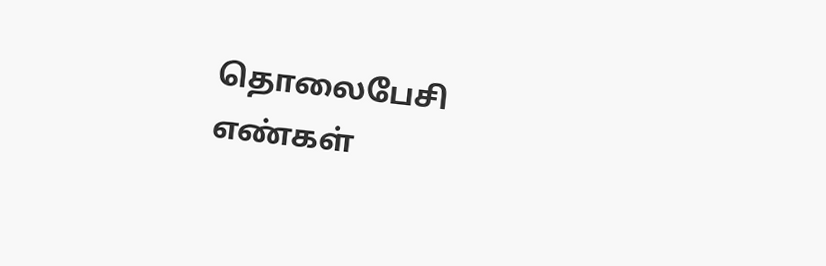தொலைபேசி எண்கள்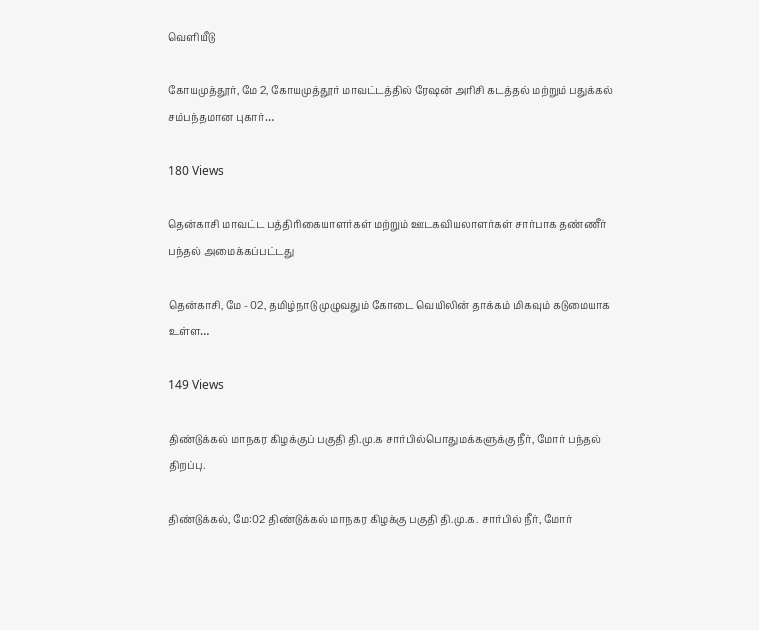வெளியீடு

கோயமுத்தூர், மே 2, கோயமுத்தூர் மாவட்டத்தில் ரேஷன் அரிசி கடத்தல் மற்றும் பதுக்கல் சம்பந்தமான புகார்…

180 Views

தென்காசி மாவட்ட பத்திரிகையாளர்கள் மற்றும் ஊடகவியலாளர்கள் சார்பாக தண்ணீர் பந்தல் அமைக்கப்பட்டது

தென்காசி, மே - 02, தமிழ்நாடு முழுவதும் கோடை வெயிலின் தாக்கம் மிகவும் கடுமையாக உள்ள…

149 Views

திண்டுக்கல் மாநகர கிழக்குப் பகுதி தி.மு.க சார்பில்பொதுமக்களுக்கு நீர், மோர் பந்தல் திறப்பு.

திண்டுக்கல், மே:02 திண்டுக்கல் மாநகர கிழக்கு பகுதி தி.மு.க. சார்பில் நீர், மோர்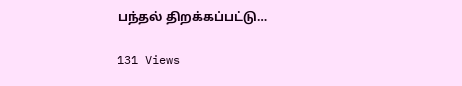பந்தல் திறக்கப்பட்டு…

131 Views